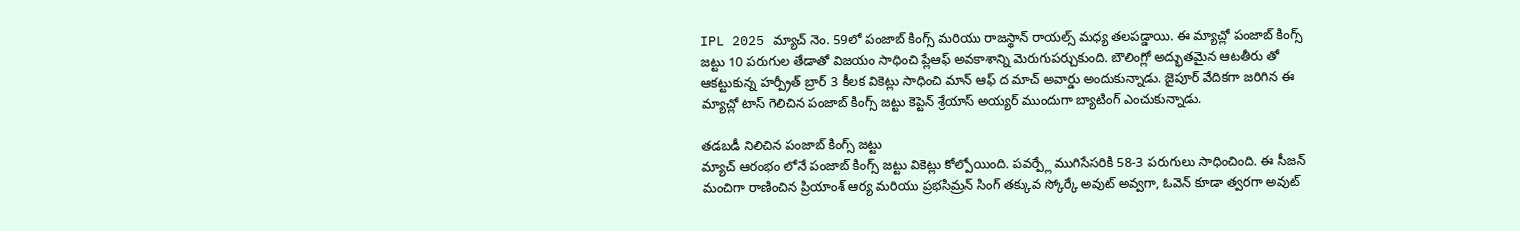IPL 2025 మ్యాచ్ నెం. 59లో పంజాబ్ కింగ్స్ మరియు రాజస్థాన్ రాయల్స్ మధ్య తలపడ్డాయి. ఈ మ్యాచ్లో పంజాబ్ కింగ్స్ జట్టు 10 పరుగుల తేడాతో విజయం సాధించి ప్లేఆఫ్ అవకాశాన్ని మెరుగుపర్చుకుంది. బౌలింగ్లో అద్భుతమైన ఆటతీరు తో ఆకట్టుకున్న హర్ప్రీత్ బ్రార్ 3 కీలక వికెట్లు సాధించి మాన్ ఆఫ్ ద మాచ్ అవార్డు అందుకున్నాడు. జైపూర్ వేదికగా జరిగిన ఈ మ్యాచ్లో టాస్ గెలిచిన పంజాబ్ కింగ్స్ జట్టు కెప్టెన్ శ్రేయాస్ అయ్యర్ ముందుగా బ్యాటింగ్ ఎంచుకున్నాడు.

తడబడీ నిలిచిన పంజాబ్ కింగ్స్ జట్టు
మ్యాచ్ ఆరంభం లోనే పంజాబ్ కింగ్స్ జట్టు వికెట్లు కోల్పోయింది. పవర్ప్లే ముగిసేసరికి 58-3 పరుగులు సాధించింది. ఈ సీజన్ మంచిగా రాణించిన ప్రియాంశ్ ఆర్య మరియు ప్రభసిమ్రన్ సింగ్ తక్కువ స్కోర్కే అవుట్ అవ్వగా, ఓవెన్ కూడా త్వరగా అవుట్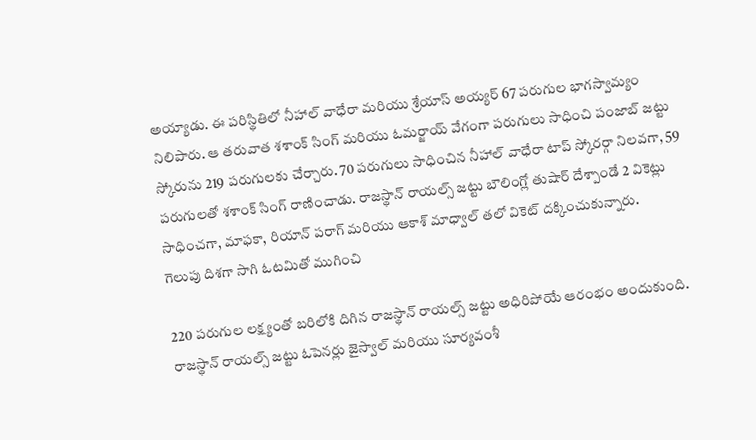అయ్యాడు. ఈ పరిస్థితిలో నీహాల్ వాధేరా మరియు శ్రేయాస్ అయ్యర్ 67 పరుగుల భాగస్వామ్యం నిలిపారు. ఆ తరువాత శశాంక్ సింగ్ మరియు ఓమర్జాయ్ వేగంగా పరుగులు సాధించి పంజాబ్ జట్టు స్కోరును 219 పరుగులకు చేర్చారు. 70 పరుగులు సాధించిన నీహాల్ వాధేరా టాప్ స్కోరర్గా నిలవగా, 59 పరుగులతో శశాంక్ సింగ్ రాణించాడు. రాజస్థాన్ రాయల్స్ జట్టు బౌలింగ్లో తుషార్ దేశ్పాండే 2 వికెట్లు సాధించగా, మాఫకా, రియాన్ పరాగ్ మరియు ఆకాశ్ మాధ్వాల్ తలో వికెట్ దక్కించుకున్నారు.
గెలుపు దిశగా సాగి ఓటమితో ముగించి

220 పరుగుల లక్ష్యంతో బరిలోకి దిగిన రాజస్థాన్ రాయల్స్ జట్టు అధిరిపోయే ఆరంభం అందుకుంది. రాజస్థాన్ రాయల్స్ జట్టు ఓపెనర్లు జైస్వాల్ మరియు సూర్యవంశీ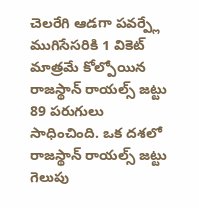చెలరేగి ఆడగా పవర్ప్లే ముగిసేసరికి 1 వికెట్ మాత్రమే కోల్పోయిన రాజస్థాన్ రాయల్స్ జట్టు 89 పరుగులు సాధించింది. ఒక దశలో రాజస్థాన్ రాయల్స్ జట్టు గెలుపు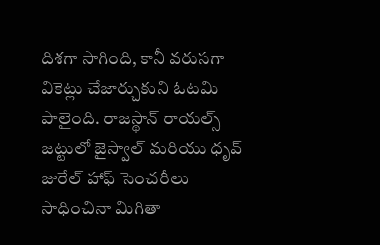దిశగా సాగింది, కానీ వరుసగా వికెట్లు చేజార్చుకుని ఓటమి పాలైంది. రాజస్థాన్ రాయల్స్ జట్టులో జైస్వాల్ మరియు ధృవ్ జురేల్ హాఫ్ సెంచరీలు సాధించినా మిగితా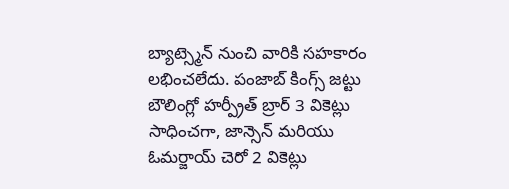బ్యాట్స్మెన్ నుంచి వారికి సహకారం లభించలేదు. పంజాబ్ కింగ్స్ జట్టు బౌలింగ్లో హర్ప్రీత్ బ్రార్ 3 వికెట్లు సాధించగా, జాన్సెన్ మరియు ఓమర్జాయ్ చెరో 2 వికెట్లు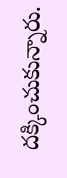దక్కించుకున్నారు.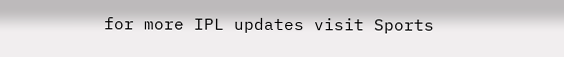for more IPL updates visit Sports